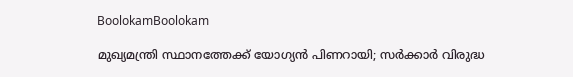BoolokamBoolokam

മുഖ്യമന്ത്രി സ്ഥാനത്തേക്ക് യോഗ്യന്‍ പിണറായി; സര്‍ക്കാര്‍ വിരുദ്ധ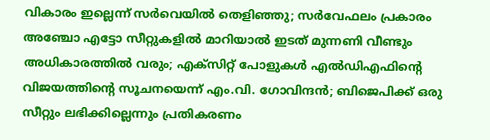വികാരം ഇല്ലെന്ന് സര്‍വെയില്‍ തെളിഞ്ഞു; സര്‍വേഫലം പ്രകാരം അഞ്ചോ എട്ടോ സീറ്റുകളില്‍ മാറിയാല്‍ ഇടത് മുന്നണി വീണ്ടും അധികാരത്തില്‍ വരും; എക്‌സിറ്റ് പോളുകള്‍ എല്‍ഡിഎഫിന്റെ വിജയത്തിന്റെ സൂചനയെന്ന് എം.വി. ഗോവിന്ദന്‍; ബിജെപിക്ക് ഒരു സീറ്റും ലഭിക്കില്ലെന്നും പ്രതികരണം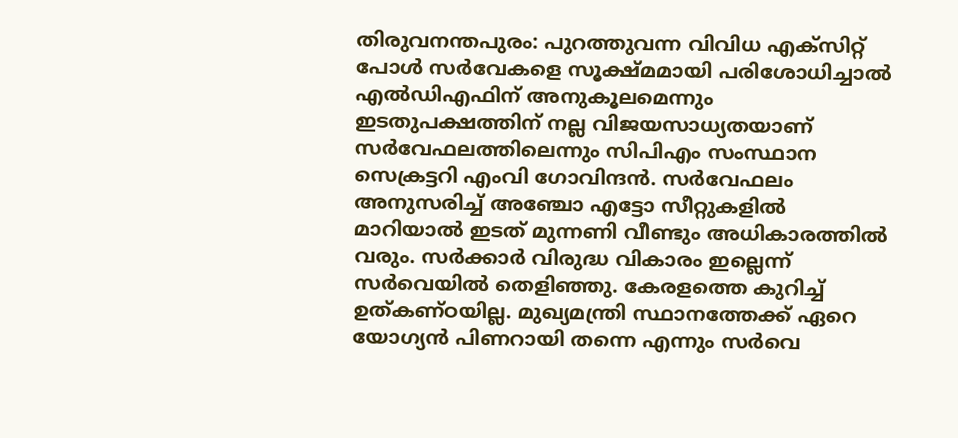തിരുവനന്തപുരം: പുറത്തുവന്ന വിവിധ എക്‌സിറ്റ് പോള്‍ സര്‍വേകളെ സൂക്ഷ്മമായി പരിശോധിച്ചാല്‍ എല്‍ഡിഎഫിന് അനുകൂലമെന്നും ഇടതുപക്ഷത്തിന് നല്ല വിജയസാധ്യതയാണ് സര്‍വേഫലത്തിലെന്നും സിപിഎം സംസ്ഥാന സെക്രട്ടറി എംവി ഗോവിന്ദന്‍. സര്‍വേഫലം അനുസരിച്ച് അഞ്ചോ എട്ടോ സീറ്റുകളില്‍ മാറിയാല്‍ ഇടത് മുന്നണി വീണ്ടും അധികാരത്തില്‍ വരും. സര്‍ക്കാര്‍ വിരുദ്ധ വികാരം ഇല്ലെന്ന് സര്‍വെയില്‍ തെളിഞ്ഞു. കേരളത്തെ കുറിച്ച് ഉത്കണ്ഠയില്ല. മുഖ്യമന്ത്രി സ്ഥാനത്തേക്ക് ഏറെ യോഗ്യന്‍ പിണറായി തന്നെ എന്നും സര്‍വെ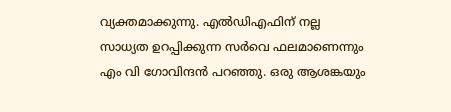വ്യക്തമാക്കുന്നു. എല്‍ഡിഎഫിന് നല്ല സാധ്യത ഉറപ്പിക്കുന്ന സര്‍വെ ഫലമാണെന്നും എം വി ഗോവിന്ദന്‍ പറഞ്ഞു. ഒരു ആശങ്കയും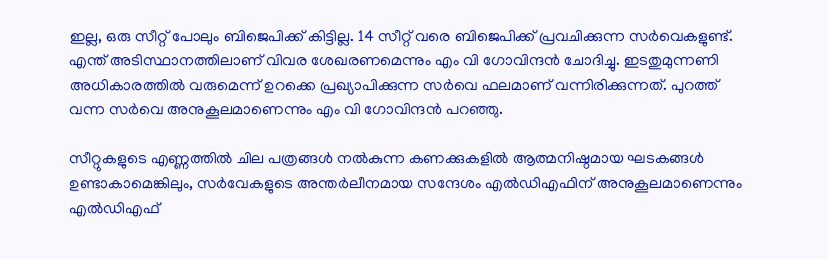ഇല്ല, ഒരു സീറ്റ് പോലും ബിജെപിക്ക് കിട്ടില്ല. 14 സീറ്റ് വരെ ബിജെപിക്ക് പ്രവചിക്കുന്ന സര്‍വെകളുണ്ട്. എന്ത് അടിസ്ഥാനത്തിലാണ് വിവര ശേഖരണമെന്നും എം വി ഗോവിന്ദന്‍ ചോദിച്ചു. ഇടതുമുന്നണി അധികാരത്തില്‍ വരുമെന്ന് ഉറക്കെ പ്രഖ്യാപിക്കുന്ന സര്‍വെ ഫലമാണ് വന്നിരിക്കുന്നത്. പുറത്ത് വന്ന സര്‍വെ അനുകൂലമാണെന്നും എം വി ഗോവിന്ദന്‍ പറഞ്ഞു.

സീറ്റുകളുടെ എണ്ണത്തില്‍ ചില പത്രങ്ങള്‍ നല്‍കുന്ന കണക്കുകളില്‍ ആത്മനിഷ്ഠമായ ഘടകങ്ങള്‍ ഉണ്ടാകാമെങ്കിലും, സര്‍വേകളുടെ അന്തര്‍ലീനമായ സന്ദേശം എല്‍ഡിഎഫിന് അനുകൂലമാണെന്നും എല്‍ഡിഎഫ്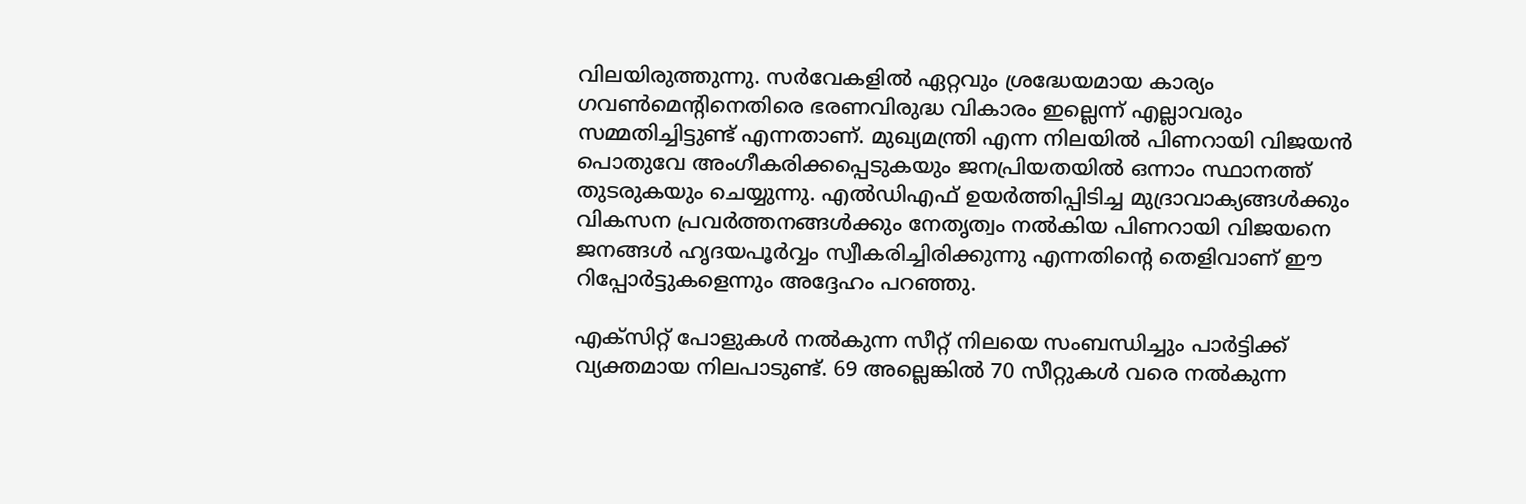വിലയിരുത്തുന്നു. സര്‍വേകളില്‍ ഏറ്റവും ശ്രദ്ധേയമായ കാര്യം ഗവണ്‍മെന്റിനെതിരെ ഭരണവിരുദ്ധ വികാരം ഇല്ലെന്ന് എല്ലാവരും സമ്മതിച്ചിട്ടുണ്ട് എന്നതാണ്. മുഖ്യമന്ത്രി എന്ന നിലയില്‍ പിണറായി വിജയന്‍ പൊതുവേ അംഗീകരിക്കപ്പെടുകയും ജനപ്രിയതയില്‍ ഒന്നാം സ്ഥാനത്ത് തുടരുകയും ചെയ്യുന്നു. എല്‍ഡിഎഫ് ഉയര്‍ത്തിപ്പിടിച്ച മുദ്രാവാക്യങ്ങള്‍ക്കും വികസന പ്രവര്‍ത്തനങ്ങള്‍ക്കും നേതൃത്വം നല്‍കിയ പിണറായി വിജയനെ ജനങ്ങള്‍ ഹൃദയപൂര്‍വ്വം സ്വീകരിച്ചിരിക്കുന്നു എന്നതിന്റെ തെളിവാണ് ഈ റിപ്പോര്‍ട്ടുകളെന്നും അദ്ദേഹം പറഞ്ഞു.

എക്‌സിറ്റ് പോളുകള്‍ നല്‍കുന്ന സീറ്റ് നിലയെ സംബന്ധിച്ചും പാര്‍ട്ടിക്ക് വ്യക്തമായ നിലപാടുണ്ട്. 69 അല്ലെങ്കില്‍ 70 സീറ്റുകള്‍ വരെ നല്‍കുന്ന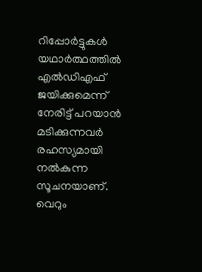റിപ്പോര്‍ട്ടുകള്‍ യഥാര്‍ത്ഥത്തില്‍ എല്‍ഡിഎഫ് ജയിക്കുമെന്ന് നേരിട്ട് പറയാന്‍ മടിക്കുന്നവര്‍ രഹസ്യമായി നല്‍കുന്ന സൂചനയാണ്. വെറും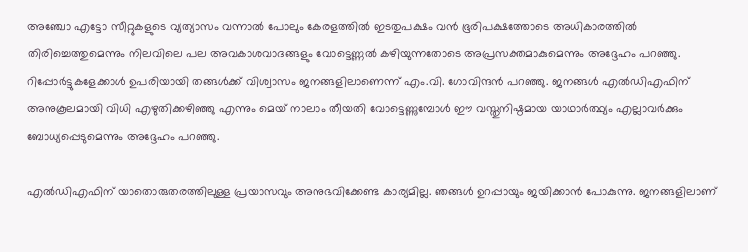അഞ്ചോ എട്ടോ സീറ്റുകളുടെ വ്യത്യാസം വന്നാല്‍ പോലും കേരളത്തില്‍ ഇടതുപക്ഷം വന്‍ ഭൂരിപക്ഷത്തോടെ അധികാരത്തില്‍ തിരിച്ചെത്തുമെന്നും നിലവിലെ പല അവകാശവാദങ്ങളും വോട്ടെണ്ണല്‍ കഴിയുന്നതോടെ അപ്രസക്തമാകുമെന്നും അദ്ദേഹം പറഞ്ഞു. റിപ്പോര്‍ട്ടുകളേക്കാള്‍ ഉപരിയായി തങ്ങള്‍ക്ക് വിശ്വാസം ജനങ്ങളിലാണെന്ന് എം.വി. ഗോവിന്ദന്‍ പറഞ്ഞു. ജനങ്ങള്‍ എല്‍ഡിഎഫിന് അനുകൂലമായി വിധി എഴുതിക്കഴിഞ്ഞു എന്നും മെയ് നാലാം തീയതി വോട്ടെണ്ണുമ്പോള്‍ ഈ വസ്തുനിഷ്ഠമായ യാഥാര്‍ത്ഥ്യം എല്ലാവര്‍ക്കും ബോധ്യപ്പെടുമെന്നും അദ്ദേഹം പറഞ്ഞു.

എല്‍ഡിഎഫിന് യാതൊരുതരത്തിലുള്ള പ്രയാസവും അനുഭവിക്കേണ്ട കാര്യമില്ല. ഞങ്ങള്‍ ഉറപ്പായും ജയിക്കാന്‍ പോകുന്നു. ജനങ്ങളിലാണ്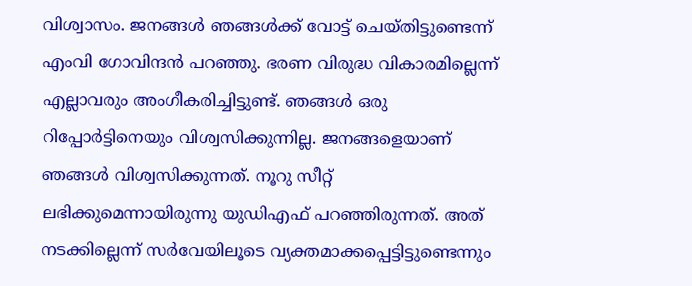വിശ്വാസം. ജനങ്ങള്‍ ഞങ്ങള്‍ക്ക് വോട്ട് ചെയ്തിട്ടുണ്ടെന്ന് എംവി ഗോവിന്ദന്‍ പറഞ്ഞു. ഭരണ വിരുദ്ധ വികാരമില്ലെന്ന് എല്ലാവരും അംഗീകരിച്ചിട്ടുണ്ട്. ഞങ്ങള്‍ ഒരു റിപ്പോര്‍ട്ടിനെയും വിശ്വസിക്കുന്നില്ല. ജനങ്ങളെയാണ് ഞങ്ങള്‍ വിശ്വസിക്കുന്നത്. നൂറു സീറ്റ് ലഭിക്കുമെന്നായിരുന്നു യുഡിഎഫ് പറഞ്ഞിരുന്നത്. അത് നടക്കില്ലെന്ന് സര്‍വേയിലൂടെ വ്യക്തമാക്കപ്പെട്ടിട്ടുണ്ടെന്നും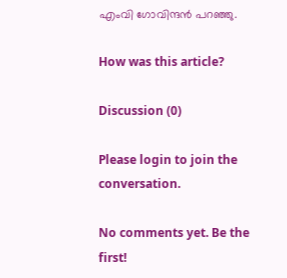എംവി ഗോവിന്ദന്‍ പറഞ്ഞു.

How was this article?

Discussion (0)

Please login to join the conversation.

No comments yet. Be the first!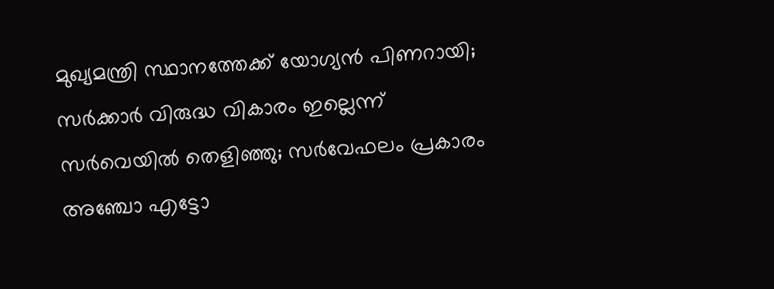മുഖ്യമന്ത്രി സ്ഥാനത്തേക്ക് യോഗ്യന്‍ പിണറായി; സര്‍ക്കാര്‍ വിരുദ്ധ വികാരം ഇല്ലെന്ന് സര്‍വെയില്‍ തെളിഞ്ഞു; സര്‍വേഫലം പ്രകാരം അഞ്ചോ എട്ടോ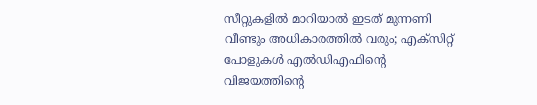സീറ്റുകളില്‍ മാറിയാല്‍ ഇടത് മുന്നണി വീണ്ടും അധികാരത്തില്‍ വരും; എക്‌സിറ്റ് പോളുകള്‍ എല്‍ഡിഎഫിന്റെ വിജയത്തിന്റെ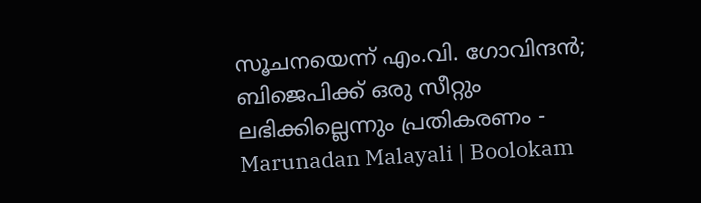സൂചനയെന്ന് എം.വി. ഗോവിന്ദന്‍; ബിജെപിക്ക് ഒരു സീറ്റും ലഭിക്കില്ലെന്നും പ്രതികരണം - Marunadan Malayali | Boolokam